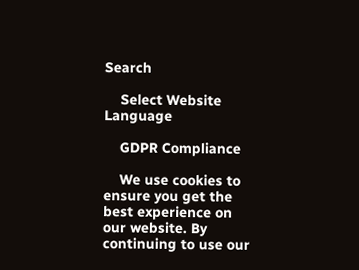Search

    Select Website Language

    GDPR Compliance

    We use cookies to ensure you get the best experience on our website. By continuing to use our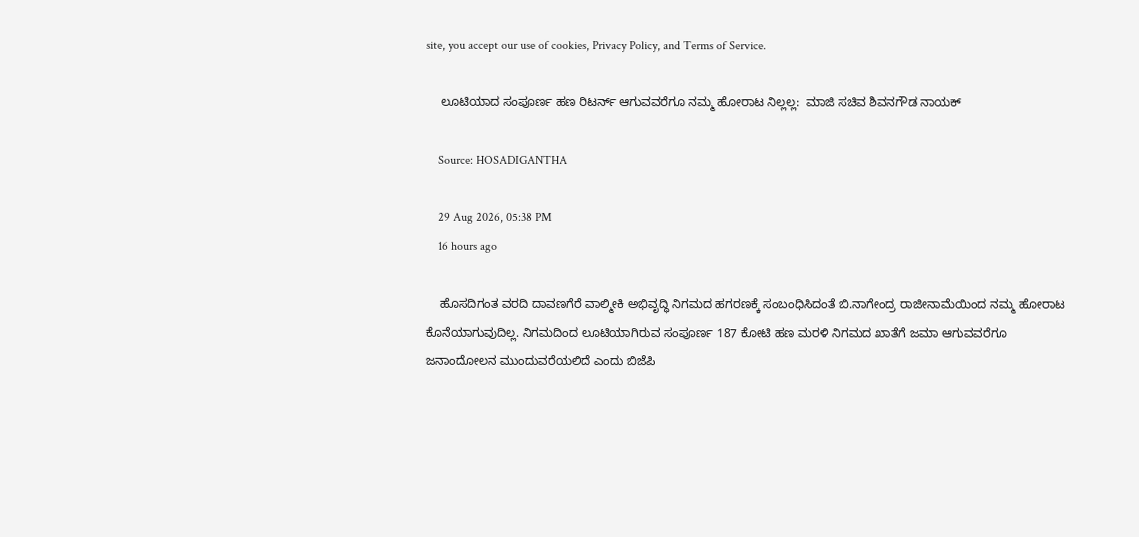site, you accept our use of cookies, Privacy Policy, and Terms of Service.

    ಲೂಟಿಯಾದ ಸಂಪೂರ್ಣ ಹಣ ರಿಟರ್ನ್‌ ಆಗುವವರೆಗೂ ನಮ್ಮ ಹೋರಾಟ ನಿಲ್ಲಲ್ಲ:  ಮಾಜಿ ಸಚಿವ ಶಿವನಗೌಡ ನಾಯಕ್

    Source: HOSADIGANTHA

    29 Aug 2026, 05:38 PM
    16 hours ago

    ಹೊಸದಿಗಂತ ವರದಿ ದಾವಣಗೆರೆ ವಾಲ್ಮೀಕಿ ಅಭಿವೃದ್ಧಿ ನಿಗಮದ ಹಗರಣಕ್ಕೆ ಸಂಬಂಧಿಸಿದಂತೆ ಬಿ.ನಾಗೇಂದ್ರ ರಾಜೀನಾಮೆಯಿಂದ ನಮ್ಮ ಹೋರಾಟ ಕೊನೆಯಾಗುವುದಿಲ್ಲ. ನಿಗಮದಿಂದ ಲೂಟಿಯಾಗಿರುವ ಸಂಪೂರ್ಣ 187 ಕೋಟಿ ಹಣ ಮರಳಿ ನಿಗಮದ ಖಾತೆಗೆ ಜಮಾ ಆಗುವವರೆಗೂ ಜನಾಂದೋಲನ ಮುಂದುವರೆಯಲಿದೆ ಎಂದು ಬಿಜೆಪಿ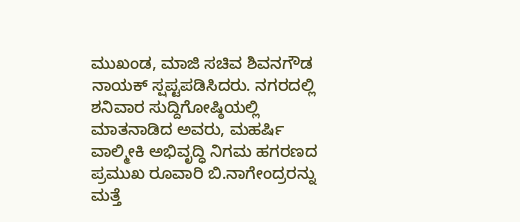ಮುಖಂಡ, ಮಾಜಿ ಸಚಿವ ಶಿವನಗೌಡ ನಾಯಕ್ ಸ್ಷಪ್ಟಪಡಿಸಿದರು. ನಗರದಲ್ಲಿ ಶನಿವಾರ ಸುದ್ದಿಗೋಷ್ಠಿಯಲ್ಲಿ ಮಾತನಾಡಿದ ಅವರು, ಮಹರ್ಷಿ ವಾಲ್ಮೀಕಿ ಅಭಿವೃದ್ಧಿ ನಿಗಮ ಹಗರಣದ ಪ್ರಮುಖ ರೂವಾರಿ ಬಿ.ನಾಗೇಂದ್ರರನ್ನು ಮತ್ತೆ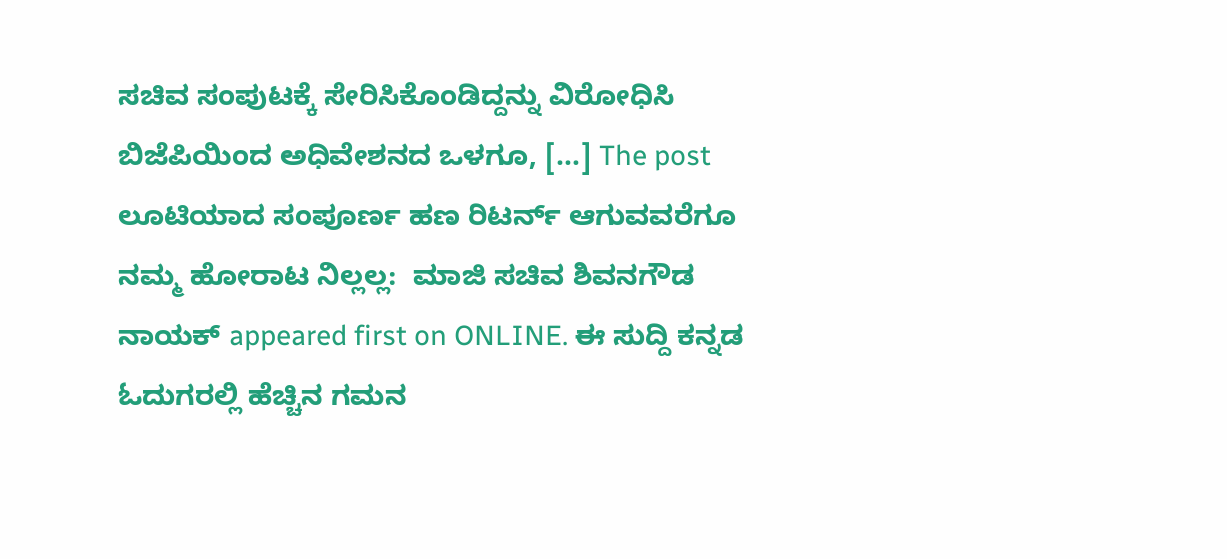ಸಚಿವ ಸಂಪುಟಕ್ಕೆ ಸೇರಿಸಿಕೊಂಡಿದ್ದನ್ನು ವಿರೋಧಿಸಿ ಬಿಜೆಪಿಯಿಂದ ಅಧಿವೇಶನದ ಒಳಗೂ, […] The post ಲೂಟಿಯಾದ ಸಂಪೂರ್ಣ ಹಣ ರಿಟರ್ನ್‌ ಆಗುವವರೆಗೂ ನಮ್ಮ ಹೋರಾಟ ನಿಲ್ಲಲ್ಲ:  ಮಾಜಿ ಸಚಿವ ಶಿವನಗೌಡ ನಾಯಕ್ appeared first on ONLINE. ಈ ಸುದ್ದಿ ಕನ್ನಡ ಓದುಗರಲ್ಲಿ ಹೆಚ್ಚಿನ ಗಮನ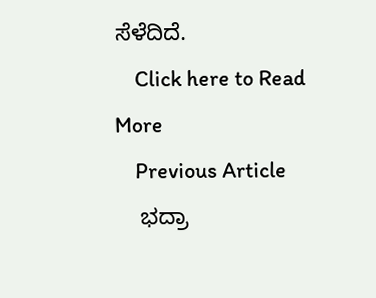ಸೆಳೆದಿದೆ.
    Click here to Read More
    Previous Article
    ಭದ್ರಾ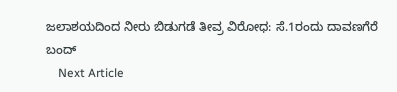ಜಲಾಶಯದಿಂದ ನೀರು ಬಿಡುಗಡೆ ತೀವ್ರ ವಿರೋಧ: ಸೆ.1ರಂದು ದಾವಣಗೆರೆ ಬಂದ್
    Next Article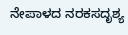ನೇಪಾಳದ ನರಕಸದೃಶ್ಯ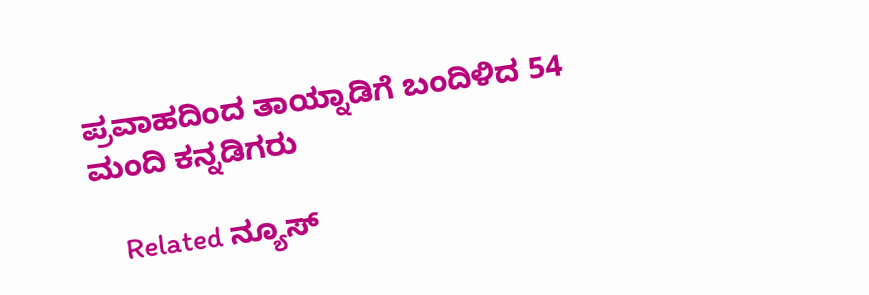ಪ್ರವಾಹದಿಂದ ತಾಯ್ನಾಡಿಗೆ ಬಂದಿಳಿದ 54 ಮಂದಿ ಕನ್ನಡಿಗರು

    Related ನ್ಯೂಸ್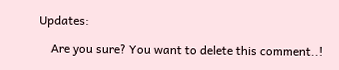Updates:

    Are you sure? You want to delete this comment..!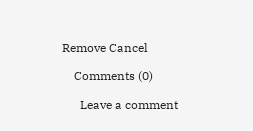Remove Cancel

    Comments (0)

      Leave a comment